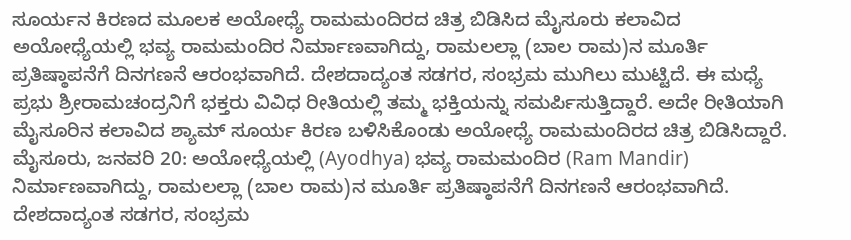ಸೂರ್ಯನ ಕಿರಣದ ಮೂಲಕ ಅಯೋಧ್ಯೆ ರಾಮಮಂದಿರದ ಚಿತ್ರ ಬಿಡಿಸಿದ ಮೈಸೂರು ಕಲಾವಿದ
ಅಯೋಧ್ಯೆಯಲ್ಲಿ ಭವ್ಯ ರಾಮಮಂದಿರ ನಿರ್ಮಾಣವಾಗಿದ್ದು, ರಾಮಲಲ್ಲಾ (ಬಾಲ ರಾಮ)ನ ಮೂರ್ತಿ ಪ್ರತಿಷ್ಠಾಪನೆಗೆ ದಿನಗಣನೆ ಆರಂಭವಾಗಿದೆ. ದೇಶದಾದ್ಯಂತ ಸಡಗರ, ಸಂಭ್ರಮ ಮುಗಿಲು ಮುಟ್ಟಿದೆ. ಈ ಮಧ್ಯೆ ಪ್ರಭು ಶ್ರೀರಾಮಚಂದ್ರನಿಗೆ ಭಕ್ತರು ವಿವಿಧ ರೀತಿಯಲ್ಲಿ ತಮ್ಮ ಭಕ್ತಿಯನ್ನು ಸಮರ್ಪಿಸುತ್ತಿದ್ದಾರೆ. ಅದೇ ರೀತಿಯಾಗಿ ಮೈಸೂರಿನ ಕಲಾವಿದ ಶ್ಯಾಮ್ ಸೂರ್ಯ ಕಿರಣ ಬಳಿಸಿಕೊಂಡು ಅಯೋಧ್ಯೆ ರಾಮಮಂದಿರದ ಚಿತ್ರ ಬಿಡಿಸಿದ್ದಾರೆ.
ಮೈಸೂರು, ಜನವರಿ 20: ಅಯೋಧ್ಯೆಯಲ್ಲಿ (Ayodhya) ಭವ್ಯ ರಾಮಮಂದಿರ (Ram Mandir) ನಿರ್ಮಾಣವಾಗಿದ್ದು, ರಾಮಲಲ್ಲಾ (ಬಾಲ ರಾಮ)ನ ಮೂರ್ತಿ ಪ್ರತಿಷ್ಠಾಪನೆಗೆ ದಿನಗಣನೆ ಆರಂಭವಾಗಿದೆ. ದೇಶದಾದ್ಯಂತ ಸಡಗರ, ಸಂಭ್ರಮ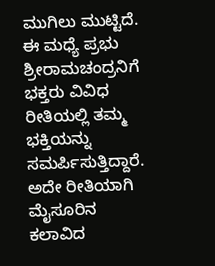ಮುಗಿಲು ಮುಟ್ಟಿದೆ. ಈ ಮಧ್ಯೆ ಪ್ರಭು ಶ್ರೀರಾಮಚಂದ್ರನಿಗೆ ಭಕ್ತರು ವಿವಿಧ ರೀತಿಯಲ್ಲಿ ತಮ್ಮ ಭಕ್ತಿಯನ್ನು ಸಮರ್ಪಿಸುತ್ತಿದ್ದಾರೆ. ಅದೇ ರೀತಿಯಾಗಿ ಮೈಸೂರಿನ ಕಲಾವಿದ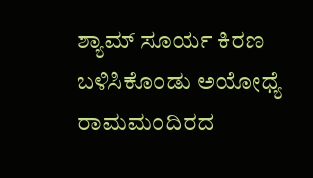ಶ್ಯಾಮ್ ಸೂರ್ಯ ಕಿರಣ ಬಳಿಸಿಕೊಂಡು ಅಯೋಧ್ಯೆ ರಾಮಮಂದಿರದ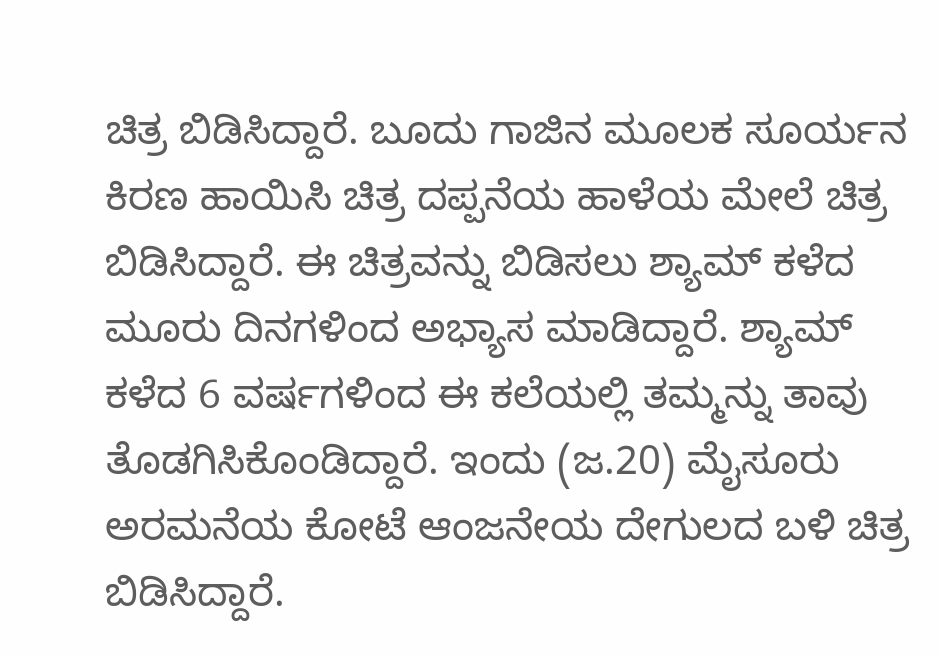ಚಿತ್ರ ಬಿಡಿಸಿದ್ದಾರೆ. ಬೂದು ಗಾಜಿನ ಮೂಲಕ ಸೂರ್ಯನ ಕಿರಣ ಹಾಯಿಸಿ ಚಿತ್ರ ದಪ್ಪನೆಯ ಹಾಳೆಯ ಮೇಲೆ ಚಿತ್ರ ಬಿಡಿಸಿದ್ದಾರೆ. ಈ ಚಿತ್ರವನ್ನು ಬಿಡಿಸಲು ಶ್ಯಾಮ್ ಕಳೆದ ಮೂರು ದಿನಗಳಿಂದ ಅಭ್ಯಾಸ ಮಾಡಿದ್ದಾರೆ. ಶ್ಯಾಮ್ ಕಳೆದ 6 ವರ್ಷಗಳಿಂದ ಈ ಕಲೆಯಲ್ಲಿ ತಮ್ಮನ್ನು ತಾವು ತೊಡಗಿಸಿಕೊಂಡಿದ್ದಾರೆ. ಇಂದು (ಜ.20) ಮೈಸೂರು ಅರಮನೆಯ ಕೋಟೆ ಆಂಜನೇಯ ದೇಗುಲದ ಬಳಿ ಚಿತ್ರ ಬಿಡಿಸಿದ್ದಾರೆ.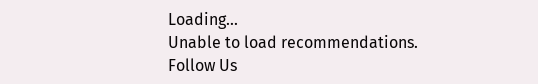Loading...
Unable to load recommendations.
Follow Us